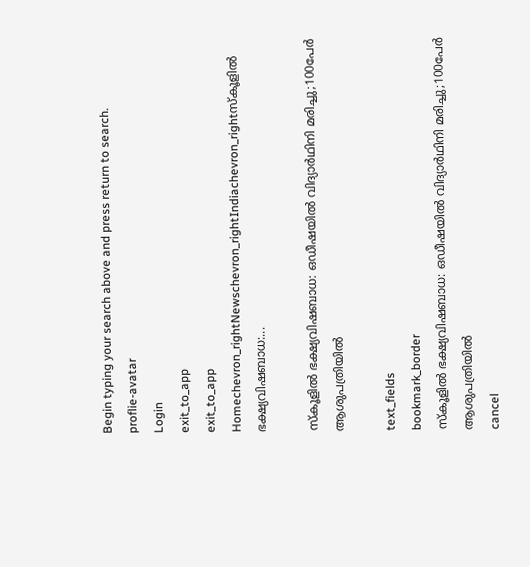Begin typing your search above and press return to search.
proflie-avatar
Login
exit_to_app
exit_to_app
Homechevron_rightNewschevron_rightIndiachevron_rightസ്കൂളിൽ ഭക്ഷ്യവിഷബാധ:...

സ്കൂളിൽ ഭക്ഷ്യവിഷബാധ: ഒഡീഷയിൽ വിദ്യാർഥിനി മരിച്ചു;100പേർ ആശുപത്രിയിൽ

text_fields
bookmark_border
സ്കൂളിൽ ഭക്ഷ്യവിഷബാധ: ഒഡീഷയിൽ വിദ്യാർഥിനി മരിച്ചു;100പേർ ആശുപത്രിയിൽ
cancel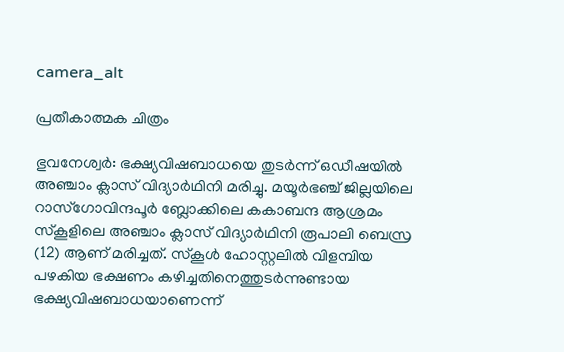camera_alt

പ്രതീകാത്മക ചിത്രം

ഭുവനേശ്വർ: ഭക്ഷ്യവിഷബാധയെ തുടർന്ന് ഒഡീഷയിൽ അഞ്ചാം ക്ലാസ് വിദ്യാർഥിനി മരിച്ചു. മയൂർഭഞ്ച് ജില്ലയിലെ റാസ്ഗോവിന്ദപൂർ ബ്ലോക്കിലെ കകാബന്ദ ആശ്രമം സ്കൂളിലെ അഞ്ചാം ക്ലാസ് വിദ്യാർഥിനി രൂപാലി ബെസ്ര (12) ആണ് മരിച്ചത്. സ്കൂൾ ഹോസ്റ്റലിൽ വിളമ്പിയ പഴകിയ ഭക്ഷണം കഴിച്ചതിനെത്തുടർന്നുണ്ടായ ഭക്ഷ്യവിഷബാധയാണെന്ന്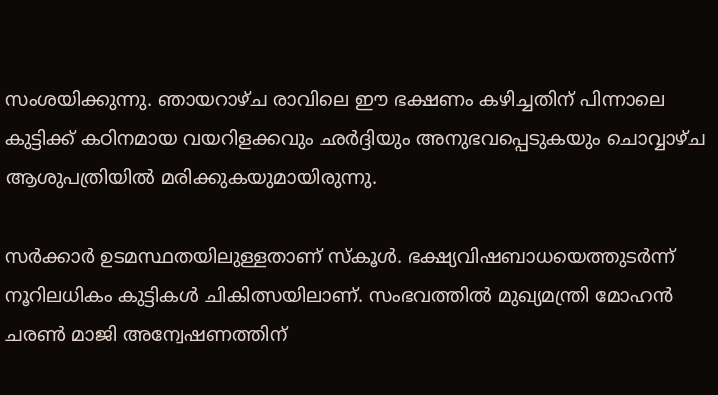സംശയിക്കുന്നു. ഞായറാഴ്ച രാവിലെ ഈ ഭക്ഷണം കഴിച്ചതിന് പിന്നാലെ കുട്ടിക്ക് കഠിനമായ വയറിളക്കവും ഛർദ്ദിയും അനുഭവപ്പെടുകയും ചൊവ്വാഴ്ച ആശുപത്രിയിൽ മരിക്കുകയുമായിരുന്നു.

സർക്കാർ ഉടമസ്ഥതയിലുള്ളതാണ് സ്കൂൾ. ഭക്ഷ്യവിഷബാധയെത്തുടർന്ന് നൂറിലധികം കുട്ടികൾ ചികിത്സയിലാണ്. സംഭവത്തിൽ മുഖ്യമന്ത്രി മോഹൻ ചരൺ മാജി അന്വേഷണത്തിന്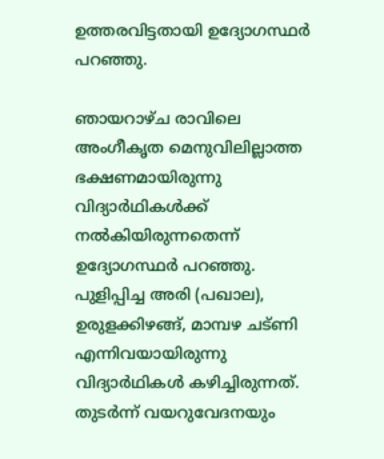ഉത്തരവിട്ടതായി ഉദ്യോഗസ്ഥർ പറഞ്ഞു.

ഞായറാഴ്ച രാവിലെ അംഗീകൃത മെനുവിലില്ലാത്ത ഭക്ഷണമായിരുന്നു വിദ്യാർഥികൾക്ക് നൽകിയിരുന്നതെന്ന് ഉദ്യോഗസ്ഥർ പറഞ്ഞു. പുളിപ്പിച്ച അരി (പഖാല), ഉരുളക്കിഴങ്ങ്, മാമ്പഴ ചട്ണി എന്നിവയായിരുന്നു വിദ്യാർഥികൾ കഴിച്ചിരുന്നത്. തുടർന്ന് വയറുവേദനയും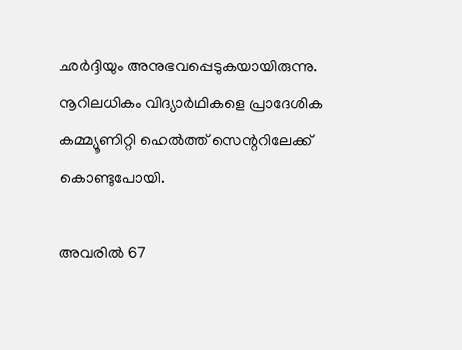ഛർദ്ദിയും അനുഭവപ്പെടുകയായിരുന്നു. നൂറിലധികം വിദ്യാർഥികളെ പ്രാദേശിക കമ്മ്യൂണിറ്റി ഹെൽത്ത് സെന്ററിലേക്ക് കൊണ്ടുപോയി.

അവരിൽ 67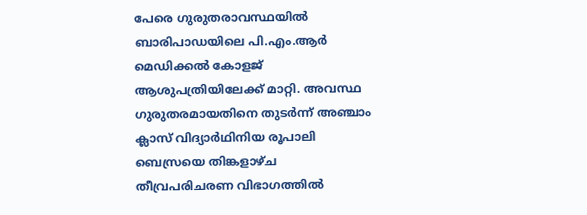പേരെ ഗുരുതരാവസ്ഥയിൽ ബാരിപാഡയിലെ പി.എം.ആർ മെഡിക്കൽ കോളജ് ആശുപത്രിയിലേക്ക് മാറ്റി. അവസ്ഥ ഗുരുതരമായതിനെ തുടർന്ന് അഞ്ചാം ക്ലാസ് വിദ്യാർഥിനിയ രൂപാലി ബെസ്രയെ തിങ്കളാഴ്ച തീവ്രപരിചരണ വിഭാഗത്തിൽ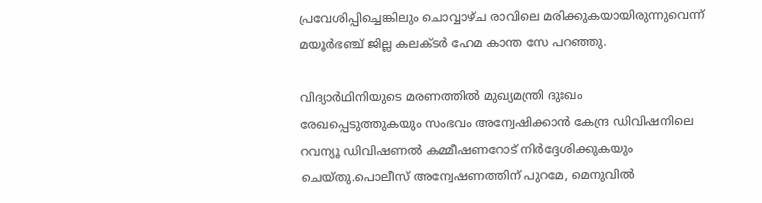പ്രവേശിപ്പിച്ചെങ്കിലും ചൊവ്വാഴ്ച രാവിലെ മരിക്കുകയായിരുന്നുവെന്ന് മയൂർഭഞ്ച് ജില്ല കലക്ടർ ഹേമ കാന്ത സേ പറഞ്ഞു.

വിദ്യാർഥിനിയുടെ മരണത്തിൽ മുഖ്യമന്ത്രി ദുഃഖം രേഖപ്പെടുത്തുകയും സംഭവം അന്വേഷിക്കാൻ കേന്ദ്ര ഡിവിഷനിലെ റവന്യൂ ഡിവിഷണൽ കമ്മീഷണറോട് നിർദ്ദേശിക്കുകയും ചെയ്തു.പൊലീസ് അന്വേഷണത്തിന് പുറമേ, മെനുവിൽ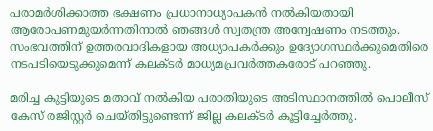പരാമർശിക്കാത്ത ഭക്ഷണം പ്രധാനാധ്യാപകൻ നൽകിയതായി ആരോപണമുയർന്നതിനാൽ ഞങ്ങൾ സ്വതന്ത്ര അന്വേഷണം നടത്തും. സംഭവത്തിന് ഉത്തരവാദികളായ അധ്യാപകർക്കും ഉദ്യോഗസ്ഥർക്കുമെതിരെ നടപടിയെടുക്കുമെന്ന് കലക്ടർ മാധ്യമപ്രവർത്തകരോട് പറഞ്ഞു.

മരിച്ച കുട്ടിയുടെ മതാവ് നൽകിയ പരാതിയുടെ അടിസ്ഥാനത്തിൽ പൊലീസ് കേസ് രജിസ്റ്റർ ചെയ്തിട്ടുണ്ടെന്ന് ജില്ല കലക്ടർ കൂട്ടിച്ചേർത്തു.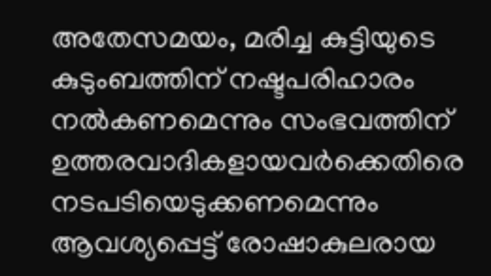അതേസമയം, മരിച്ച കുട്ടിയുടെ കുടുംബത്തിന് നഷ്ടപരിഹാരം നൽകണമെന്നും സംഭവത്തിന് ഉത്തരവാദികളായവർക്കെതിരെ നടപടിയെടുക്കണമെന്നും ആവശ്യപ്പെട്ട് രോഷാകുലരായ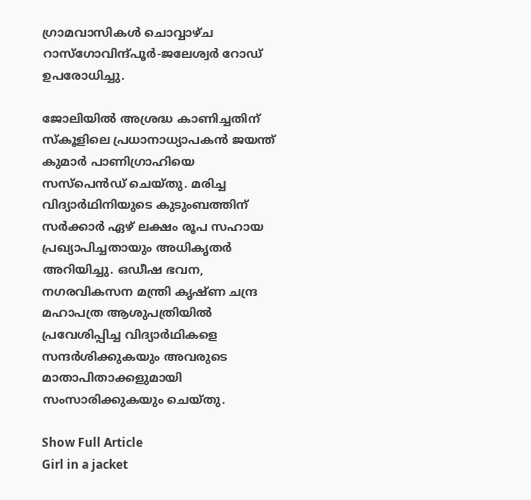ഗ്രാമവാസികൾ ചൊവ്വാഴ്ച റാസ്ഗോവിന്ദ്പൂർ-ജലേശ്വർ റോഡ് ഉപരോധിച്ചു.

ജോലിയിൽ അശ്രദ്ധ കാണിച്ചതിന് സ്കൂളിലെ പ്രധാനാധ്യാപകൻ ജയന്ത് കുമാർ പാണിഗ്രാഹിയെ സസ്പെൻഡ് ചെയ്തു. മരിച്ച വിദ്യാർഥിനിയുടെ കുടുംബത്തിന് സർക്കാർ ഏഴ് ലക്ഷം രൂപ സഹായ പ്രഖ്യാപിച്ചതായും അധികൃതർ അറിയിച്ചു. ഒഡീഷ ഭവന, നഗരവികസന മന്ത്രി കൃഷ്ണ ചന്ദ്ര മഹാപത്ര ആശുപത്രിയിൽ പ്രവേശിപ്പിച്ച വിദ്യാർഥികളെ സന്ദർശിക്കുകയും അവരുടെ മാതാപിതാക്കളുമായി സംസാരിക്കുകയും ചെയ്തു.

Show Full Article
Girl in a jacket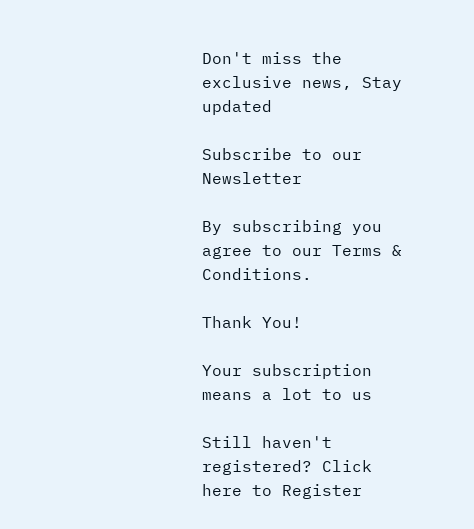Don't miss the exclusive news, Stay updated

Subscribe to our Newsletter

By subscribing you agree to our Terms & Conditions.

Thank You!

Your subscription means a lot to us

Still haven't registered? Click here to Register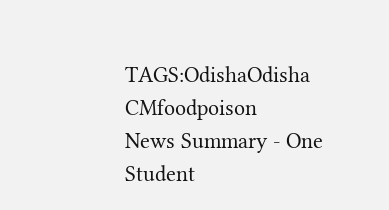TAGS:OdishaOdisha CMfoodpoison
News Summary - One Student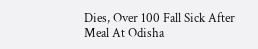Dies, Over 100 Fall Sick After Meal At Odisha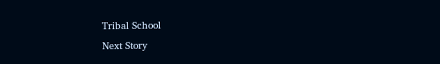Tribal School
Next Story